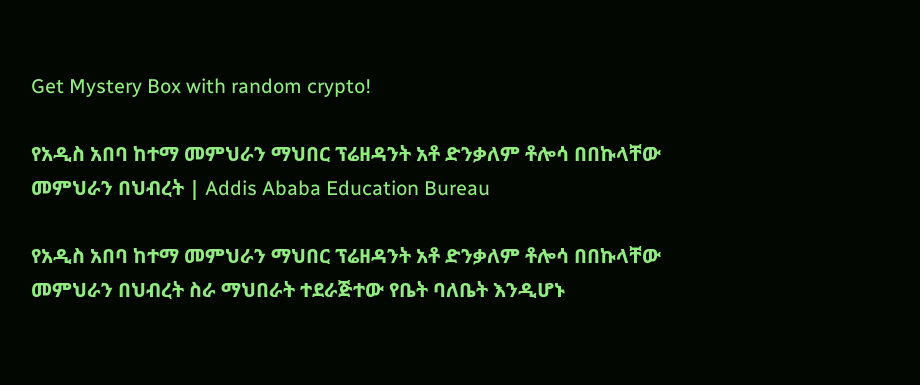Get Mystery Box with random crypto!

የአዲስ አበባ ከተማ መምህራን ማህበር ፕሬዘዳንት አቶ ድንቃለም ቶሎሳ በበኩላቸው መምህራን በህብረት | Addis Ababa Education Bureau

የአዲስ አበባ ከተማ መምህራን ማህበር ፕሬዘዳንት አቶ ድንቃለም ቶሎሳ በበኩላቸው መምህራን በህብረት ስራ ማህበራት ተደራጅተው የቤት ባለቤት እንዲሆኑ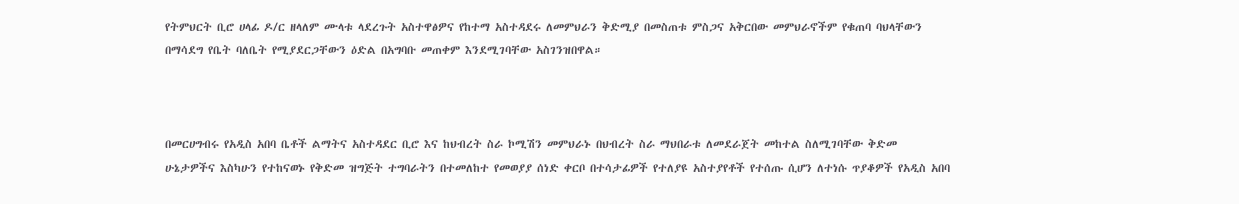የትምህርት ቢሮ ሀላፊ ዶ/ር ዘላለም ሙላቱ ላደረጉት አስተዋፅዎና የከተማ አስተዳደሩ ለመምህራን ቅድሚያ በመስጠቱ ምስጋና አቅርበው መምህራኖችም የቁጠባ ባህላቸውን በማሳደግ የቤት ባለቤት የሚያደርጋቸውን ዕድል በአግባቡ መጠቀም እንደሚገባቸው አስገንዝበዋል።



በመርሀግብሩ የአዲስ አበባ ቤቶች ልማትና አስተዳደር ቢሮ እና ከህብረት ስራ ኮሚሽን መምህራኑ በህብረት ስራ ማህበራቱ ለመደራጀት መከተል ስለሚገባቸው ቅድመ ሁኔታዎችና እስካሁን የተከናወኑ የቅድመ ዝግጅት ተግባራትን በተመለከተ የመወያያ ሰነድ ቀርቦ በተሳታፊዎች የተለያዩ አስተያየቶች የተሰጡ ሲሆን ለተነሱ ጥያቆዎች የአዲስ አበባ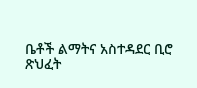ቤቶች ልማትና አስተዳደር ቢሮ ጽህፈት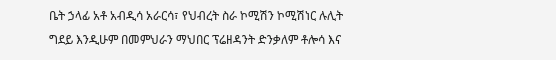ቤት ኃላፊ አቶ አብዲሳ አራርሳ፣ የህብረት ስራ ኮሚሽን ኮሚሽነር ሉሊት ግደይ እንዲሁም በመምህራን ማህበር ፕሬዘዳንት ድንቃለም ቶሎሳ እና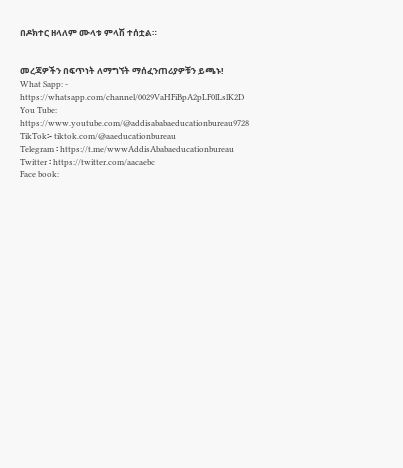በዶክተር ዘላለም ሙላቱ ምላሽ ተሰቷል።


መረጃዎችን በፍጥነት ለማግኘት ማሰፈንጠሪያዎቹን ይጫኑ!
What Sapp: - https://whatsapp.com/channel/0029VaHFiBpA2pLF0lLslK2D
You Tube: https://www.youtube.com/@addisababaeducationbureau9728
TikTok፡- tiktok.com/@aaeducationbureau
Telegram ፡ https://t.me/wwwAddisAbabaeducationbureau
Twitter ፡ https://twitter.com/aacaebc
Face book: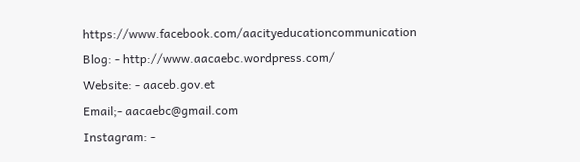https://www.facebook.com/aacityeducationcommunication
Blog: - http://www.aacaebc.wordpress.com/
Website: - aaceb.gov.et
Email;- aacaebc@gmail.com
Instagram: -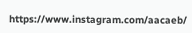https://www.instagram.com/aacaeb/